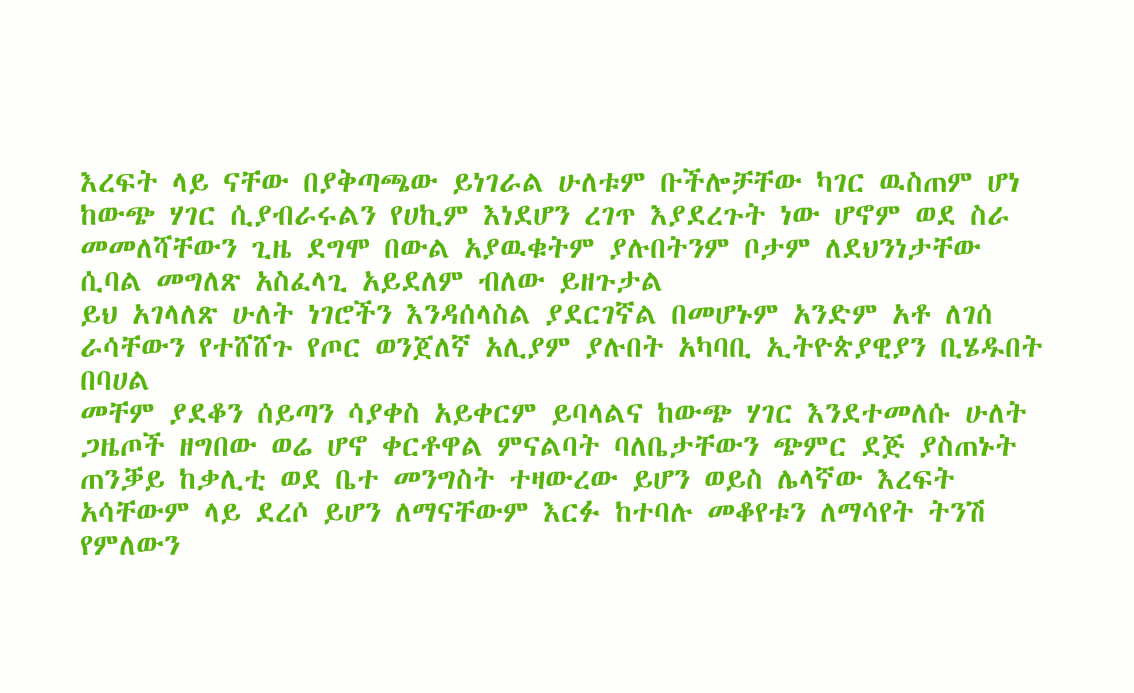እረፍት ላይ ናቸው በያቅጣጫው ይነገራል ሁለቱም ቡችሎቻቸው ካገር ዉስጠም ሆነ ከውጭ ሃገር ሲያብራሩልን የሀኪም እነደሆን ረገጥ እያደረጉት ነው ሆኖም ወደ ስራ መመለሻቸውን ጊዜ ደግሞ በውል አያዉቁትም ያሉበትንም ቦታም ለደህንነታቸው ሲባል መግለጽ አስፈላጊ አይደለም ብለው ይዘጉታል
ይህ አገላለጽ ሁለት ነገሮችን እንዳሰላስል ያደርገኛል በመሆኑም አንድም አቶ ለገሰ ራሳቸውን የተሸሸጉ የጦር ወንጀለኛ አሊያም ያሉበት አካባቢ ኢትዮጵያዊያን ቢሄዱበት በባሀል
መቸም ያደቆን ሰይጣን ሳያቀስ አይቀርም ይባላልና ከውጭ ሃገር እንደተመለሱ ሁለት ጋዜጦች ዘግበው ወሬ ሆኖ ቀርቶዋል ምናልባት ባለቤታቸውን ጭምር ደጅ ያስጠኑት ጠንቓይ ከቃሊቲ ወደ ቤተ መንግስት ተዛውረው ይሆን ወይስ ሌላኛው እረፍት አሳቸውም ላይ ደረሶ ይሆን ለማናቸውም እርፉ ከተባሉ መቆየቱን ለማሳየት ትንሽ የምለውን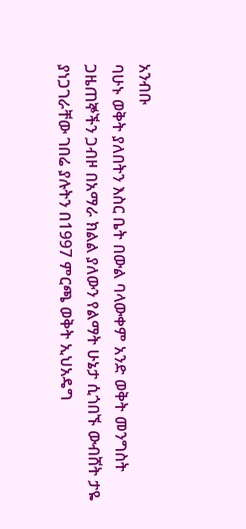አንብቡ
ባሁኑ ወቅት ያለበትን እስር ቤት በውል ባላውቀም አንድ ወቅት መንግስት ጋዜጠኞችን ጋብዞ በአማራ ክልል ያለውን የልማት ሁኔታ ሲጎበኙ ውብሸት ታዬ ያነጋገራቸው ገበሬ ያሉትን በ1997 ምርጫ ወቅት ኢህአዴግ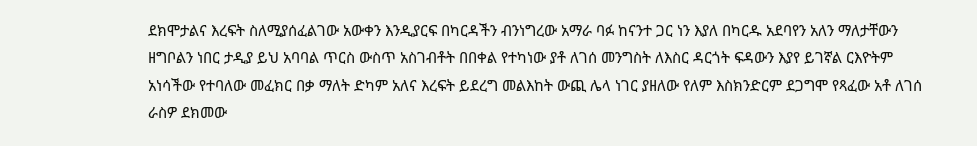ደክሞታልና እረፍት ስለሚያሰፈልገው አውቀን እንዲያርፍ በካርዳችን ብንነግረው አማራ ባፉ ከናንተ ጋር ነን እያለ በካርዱ አደባየን አለን ማለታቸውን ዘግቦልን ነበር ታዲያ ይህ አባባል ጥርስ ውስጥ አስገብቶት በበቀል የተካነው ያቶ ለገሰ መንግስት ለእስር ዳርጎት ፍዳውን እያየ ይገኛል ርእዮትም አነሳችው የተባለው መፈክር በቃ ማለት ድካም አለና እረፍት ይደረግ መልእከት ውጪ ሌላ ነገር ያዘለው የለም እስክንድርም ደጋግሞ የጻፈው አቶ ለገሰ ራስዎ ደክመው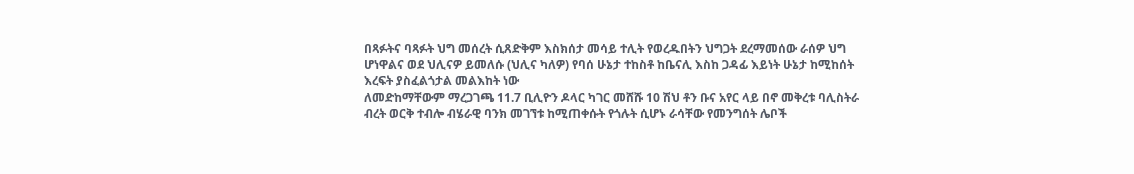በጻፉትና ባጻፉት ህግ መሰረት ሲጸድቅም እስክሰታ መሳይ ተሊት የወረዱበትን ህግጋት ደረማመሰው ራሰዎ ህግ ሆነዋልና ወደ ህሊናዎ ይመለሱ (ህሊና ካለዎ) የባሰ ሁኔታ ተከስቶ ከቤናሊ እስከ ጋዳፊ እይነት ሁኔታ ከሚከሰት እረፍት ያስፈልጎታል መልእከት ነው
ለመድከማቸውም ማረጋገጫ 11.7 ቢሊዮን ዶላር ካገር መሸሹ 10 ሽህ ቶን ቡና አየር ላይ በኖ መቅረቱ ባሊስትራ ብረት ወርቅ ተብሎ ብሄራዊ ባንክ መገኘቱ ከሚጠቀሱት የጎሉት ሲሆኑ ራሳቸው የመንግሰት ሌቦች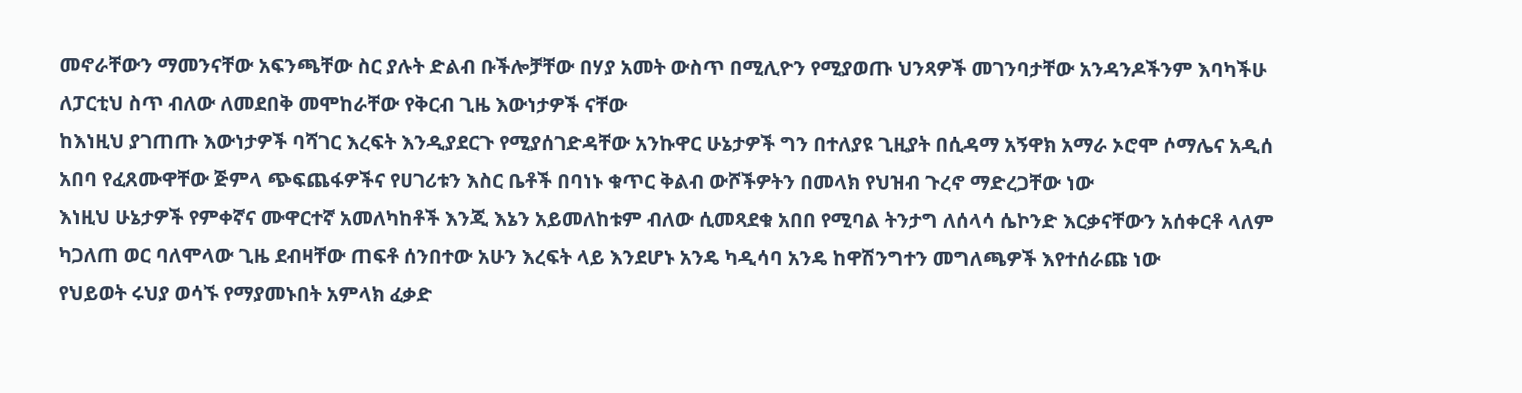መኖራቸውን ማመንናቸው አፍንጫቸው ስር ያሉት ድልብ ቡችሎቻቸው በሃያ አመት ውስጥ በሚሊዮን የሚያወጡ ህንጻዎች መገንባታቸው አንዳንዶችንም እባካችሁ ለፓርቲህ ስጥ ብለው ለመደበቅ መሞከራቸው የቅርብ ጊዜ እውነታዎች ናቸው
ከእነዚህ ያገጠጡ እውነታዎች ባሻገር እረፍት እንዲያደርጉ የሚያሰገድዳቸው አንኩዋር ሁኔታዎች ግን በተለያዩ ጊዚያት በሲዳማ አኝዋክ አማራ ኦሮሞ ሶማሌና አዲሰ አበባ የፈጸሙዋቸው ጅምላ ጭፍጨፋዎችና የሀገሪቱን እስር ቤቶች በባነኑ ቁጥር ቅልብ ውሾችዎትን በመላክ የህዝብ ጉረኖ ማድረጋቸው ነው
እነዚህ ሁኔታዎች የምቀኛና ሙዋርተኛ አመለካከቶች እንጂ እኔን አይመለከቱም ብለው ሲመጻደቁ አበበ የሚባል ትንታግ ለሰላሳ ሴኮንድ እርቃናቸውን አሰቀርቶ ላለም ካጋለጠ ወር ባለሞላው ጊዜ ደብዛቸው ጠፍቶ ሰንበተው አሁን እረፍት ላይ እንደሆኑ አንዴ ካዲሳባ አንዴ ከዋሽንግተን መግለጫዎች እየተሰራጩ ነው
የህይወት ሩህያ ወሳኙ የማያመኑበት አምላክ ፈቃድ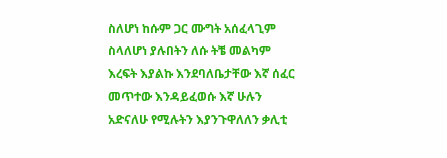ስለሆነ ከሱም ጋር ሙግት አሰፈላጊም ስላለሆነ ያሉበትን ለሱ ትቼ መልካም እረፍት እያልኩ እንደባለቤታቸው እኛ ሰፈር መጥተው እንዳይፈወሱ እኛ ሁሉን አድናለሁ የሚሉትን እያንጉዋለለን ቃሊቲ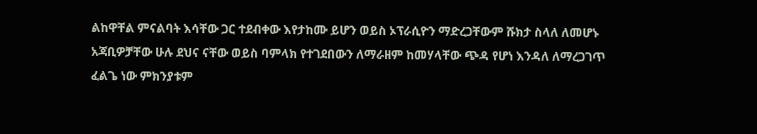ልከዋቸል ምናልባት እሳቸው ጋር ተደብቀው እየታከሙ ይሆን ወይስ ኦፕራሲዮን ማድረጋቸውም ሹክታ ስላለ ለመሆኑ አጃቢዎቻቸው ሁሉ ደህና ናቸው ወይስ ባምላክ የተገደበውን ለማራዘም ከመሃላቸው ጭዳ የሆነ እንዳለ ለማረጋገጥ ፈልጌ ነው ምክንያቱም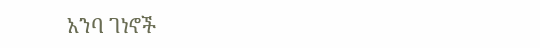አንባ ገነኖች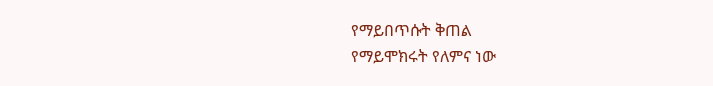የማይበጥሱት ቅጠል
የማይሞክሩት የለምና ነው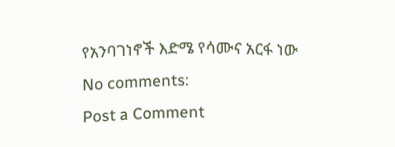የአንባገነኖች እድሜ የሳሙና አርፋ ነው
No comments:
Post a Comment